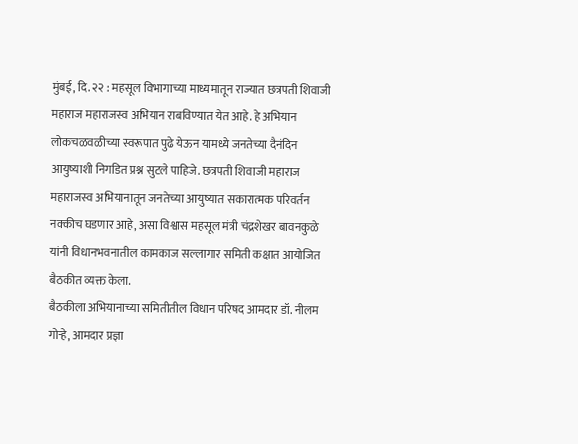मुंबई, दि. २२ : महसूल विभागाच्या माध्यमातून राज्यात छत्रपती शिवाजी महाराज महाराजस्व अभियान राबविण्यात येत आहे. हे अभियान लोकचळवळीच्या स्वरूपात पुढे येऊन यामध्ये जनतेच्या दैनंदिन आयुष्याशी निगडित प्रश्न सुटले पाहिजे. छत्रपती शिवाजी महाराज महाराजस्व अभियानातून जनतेच्या आयुष्यात सकारात्मक परिवर्तन नक्कीच घडणार आहे, असा विश्वास महसूल मंत्री चंद्रशेखर बावनकुळे यांनी विधानभवनातील कामकाज सल्लागार समिती कक्षात आयोजित बैठकीत व्यक्त केला.
बैठकीला अभियानाच्या समितीतील विधान परिषद आमदार डॉ. नीलम गोऱ्हे, आमदार प्रज्ञा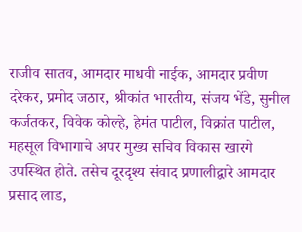राजीव सातव, आमदार माधवी नाईक, आमदार प्रवीण दरेकर, प्रमोद जठार, श्रीकांत भारतीय, संजय भेंडे, सुनील कर्जतकर, विवेक कोल्हे, हेमंत पाटील, विक्रांत पाटील, महसूल विभागाचे अपर मुख्य सचिव विकास खारगे उपस्थित होते. तसेच दूरदृश्य संवाद प्रणालीद्वारे आमदार प्रसाद लाड,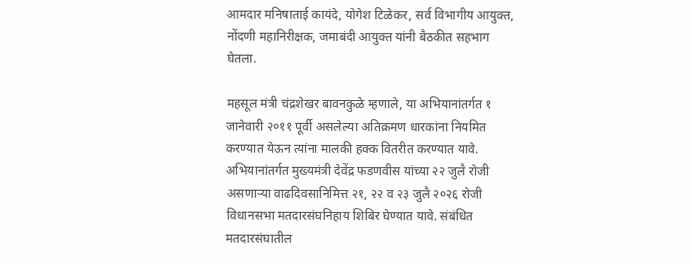आमदार मनिषाताई कायंदे, योगेश टिळेकर, सर्व विभागीय आयुक्त, नोंदणी महानिरीक्षक, जमाबंदी आयुक्त यांनी बैठकीत सहभाग घेतला.

महसूल मंत्री चंद्रशेखर बावनकुळे म्हणाले, या अभियानांतर्गत १ जानेवारी २०११ पूर्वी असलेल्या अतिक्रमण धारकांना नियमित करण्यात येऊन त्यांना मालकी हक्क वितरीत करण्यात यावे. अभियानांतर्गत मुख्यमंत्री देवेंद्र फडणवीस यांच्या २२ जुलै रोजी असणाऱ्या वाढदिवसानिमित्त २१, २२ व २३ जुलै २०२६ रोजी विधानसभा मतदारसंघनिहाय शिबिर घेण्यात यावे. संबंधित मतदारसंघातील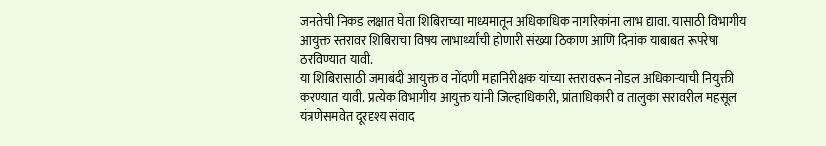जनतेची निकड लक्षात घेता शिबिराच्या माध्यमातून अधिकाधिक नागरिकांना लाभ द्यावा. यासाठी विभागीय आयुक्त स्तरावर शिबिराचा विषय लाभार्थ्यांची होणारी संख्या ठिकाण आणि दिनांक याबाबत रूपरेषा ठरविण्यात यावी.
या शिबिरासाठी जमाबंदी आयुक्त व नोंदणी महानिरीक्षक यांच्या स्तरावरून नोडल अधिकाऱ्याची नियुक्ती करण्यात यावी. प्रत्येक विभागीय आयुक्त यांनी जिल्हाधिकारी, प्रांताधिकारी व तालुका सरावरील महसूल यंत्रणेसमवेत दूरदृश्य संवाद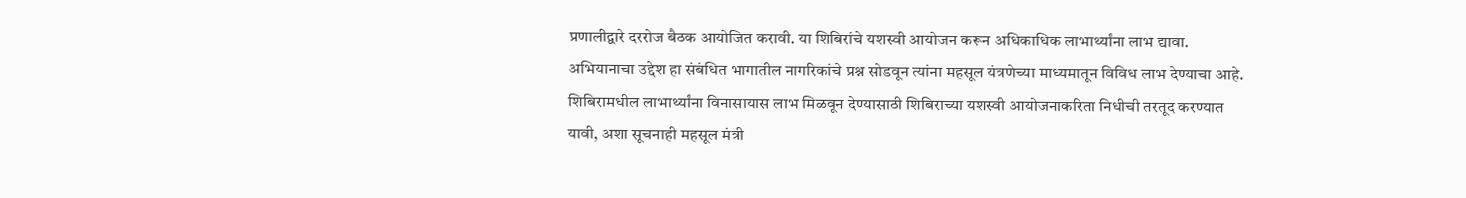प्रणालीद्वारे दररोज बैठक आयोजित करावी. या शिबिरांचे यशस्वी आयोजन करून अधिकाधिक लाभार्थ्यांना लाभ द्यावा. अभियानाचा उद्देश हा संबंधित भागातील नागरिकांचे प्रश्न सोडवून त्यांना महसूल यंत्रणेच्या माध्यमातून विविध लाभ देण्याचा आहे. शिबिरामधील लाभार्थ्यांना विनासायास लाभ मिळवून देण्यासाठी शिबिराच्या यशस्वी आयोजनाकरिता निधीची तरतूद करण्यात यावी, अशा सूचनाही महसूल मंत्री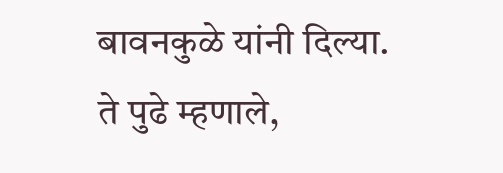बावनकुळे यांनी दिल्या.
ते पुढे म्हणाले,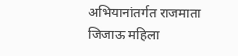अभियानांतर्गत राजमाता जिजाऊ महिला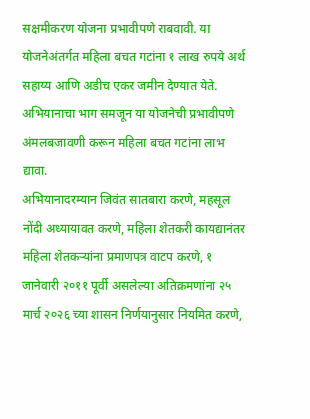सक्षमीकरण योजना प्रभावीपणे राबवावी. या योजनेअंतर्गत महिला बचत गटांना १ लाख रुपये अर्थ सहाय्य आणि अडीच एकर जमीन देण्यात येते. अभियानाचा भाग समजून या योजनेची प्रभावीपणे अंमलबजावणी करून महिला बचत गटांना लाभ द्यावा.
अभियानादरम्यान जिवंत सातबारा करणे, महसूल नोंदी अध्यायावत करणे, महिला शेतकरी कायद्यानंतर महिला शेतकऱ्यांना प्रमाणपत्र वाटप करणे, १ जानेवारी २०११ पूर्वी असलेल्या अतिक्रमणांना २५ मार्च २०२६ च्या शासन निर्णयानुसार नियमित करणे,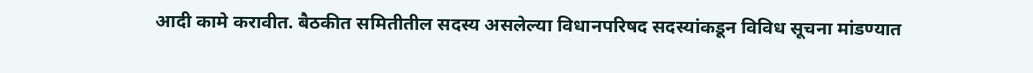आदी कामे करावीत. बैठकीत समितीतील सदस्य असलेल्या विधानपरिषद सदस्यांकडून विविध सूचना मांडण्यात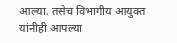आल्या. तसेच विभागीय आयुक्त यांनीही आपल्या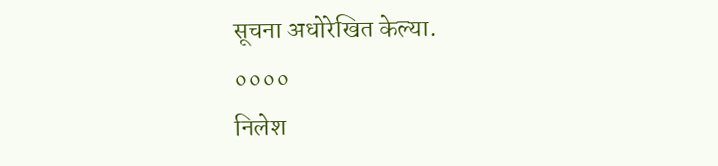सूचना अधोरेखित केल्या.
००००
निलेश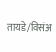तायडे/विसंअ